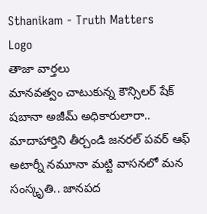Sthanikam - Truth Matters
Logo
తాజా వార్తలు
మానవత్వం చాటుకున్న కౌన్సిలర్ షేక్ షబానా అజీమ్ అధికారులారా.. మాదాహార్తిని తీర్చండి జనరల్ పవర్ ఆఫ్ అటార్నీ నమూనా మట్టి వాసనలో మన సంస్కృతి.. జానపద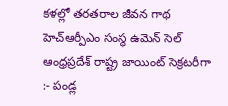కళల్లో తరతరాల జీవన గాథ హెచ్ఆర్పీఎం సంస్థ ఉమెన్ సెల్ ఆంధ్రప్రదేశ్ రాష్ట్ర జాయింట్ సెక్రటరీగా :- పండ్ల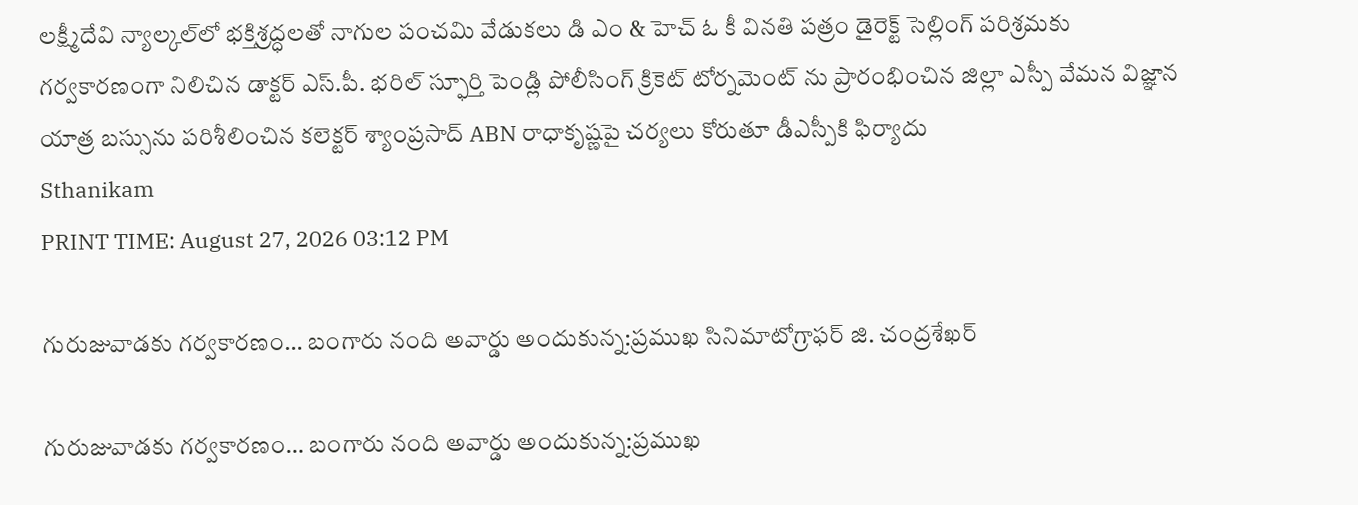లక్ష్మీదేవి న్యాల్కల్‌లో భక్తిశ్రద్ధలతో నాగుల పంచమి వేడుకలు డి ఎం & హెచ్ ఓ కీ వినతి పత్రం డైరెక్ట్ సెల్లింగ్ పరిశ్రమకు గర్వకారణంగా నిలిచిన డాక్టర్ ఎస్.పీ. భరిల్ స్ఫూర్తి పెండ్లి పోలీసింగ్ క్రికెట్ టోర్నమెంట్ ను ప్రారంభించిన జిల్లా ఎస్పీ వేమన విజ్ఞాన యాత్ర బస్సును పరిశీలించిన కలెక్టర్ శ్యాంప్రసాద్ ABN రాధాకృష్ణపై చర్యలు కోరుతూ డీఎస్పీకి ఫిర్యాదు
Sthanikam
PRINT TIME: August 27, 2026 03:12 PM

గురుజువాడకు గర్వకారణం… బంగారు నంది అవార్డు అందుకున్న:ప్రముఖ సినిమాటోగ్రాఫర్ జి. చంద్రశేఖర్

గురుజువాడకు గర్వకారణం… బంగారు నంది అవార్డు అందుకున్న:ప్రముఖ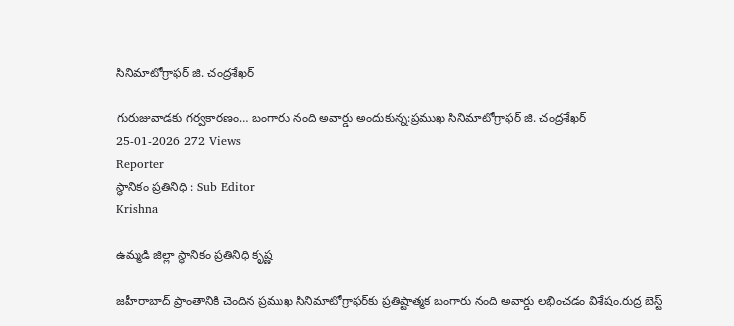సినిమాటోగ్రాఫర్ జి. చంద్రశేఖర్

గురుజువాడకు గర్వకారణం… బంగారు నంది అవార్డు అందుకున్న:ప్రముఖ సినిమాటోగ్రాఫర్ జి. చంద్రశేఖర్
25-01-2026 272 Views
Reporter
స్థానికం ప్రతినిధి : Sub Editor
Krishna

ఉమ్మడి జిల్లా స్థానికం ప్రతినిధి కృష్ణ

జహీరాబాద్ ప్రాంతానికి చెందిన ప్రముఖ సినిమాటోగ్రాఫర్‌కు ప్రతిష్టాత్మక బంగారు నంది అవార్డు లభించడం విశేషం.రుద్ర బెస్ట్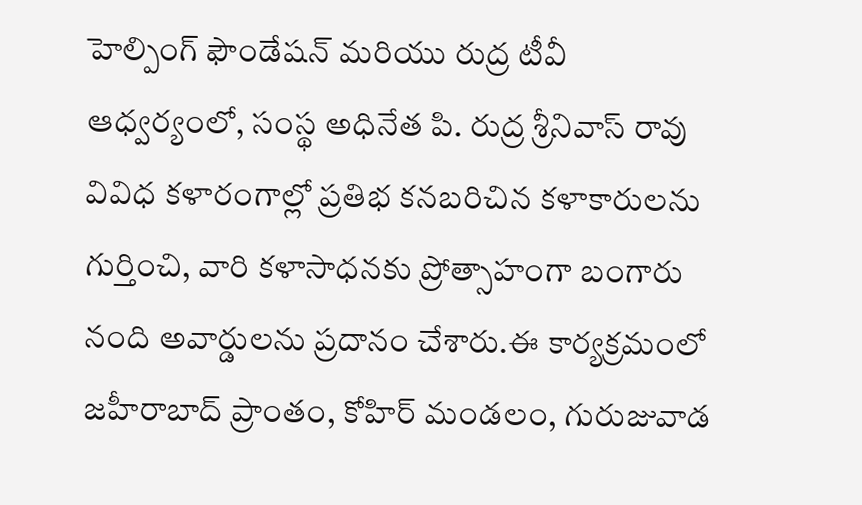హెల్పింగ్ ఫౌండేషన్ మరియు రుద్ర టీవీ ఆధ్వర్యంలో, సంస్థ అధినేత పి. రుద్ర శ్రీనివాస్ రావు వివిధ కళారంగాల్లో ప్రతిభ కనబరిచిన కళాకారులను గుర్తించి, వారి కళాసాధనకు ప్రోత్సాహంగా బంగారు నంది అవార్డులను ప్రదానం చేశారు.ఈ కార్యక్రమంలో జహీరాబాద్ ప్రాంతం, కోహిర్ మండలం, గురుజువాడ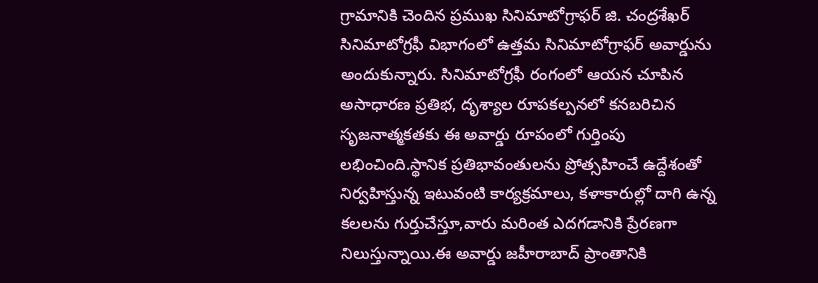గ్రామానికి చెందిన ప్రముఖ సినిమాటోగ్రాఫర్ జి. చంద్రశేఖర్ సినిమాటోగ్రఫీ విభాగంలో ఉత్తమ సినిమాటోగ్రాఫర్ అవార్డును అందుకున్నారు. సినిమాటోగ్రఫీ రంగంలో ఆయన చూపిన అసాధారణ ప్రతిభ, దృశ్యాల రూపకల్పనలో కనబరిచిన సృజనాత్మకతకు ఈ అవార్డు రూపంలో గుర్తింపు లభించింది.స్థానిక ప్రతిభావంతులను ప్రోత్సహించే ఉద్దేశంతో నిర్వహిస్తున్న ఇటువంటి కార్యక్రమాలు, కళాకారుల్లో దాగి ఉన్న కలలను గుర్తుచేస్తూ,వారు మరింత ఎదగడానికి ప్రేరణగా నిలుస్తున్నాయి.ఈ అవార్డు జహీరాబాద్ ప్రాంతానికి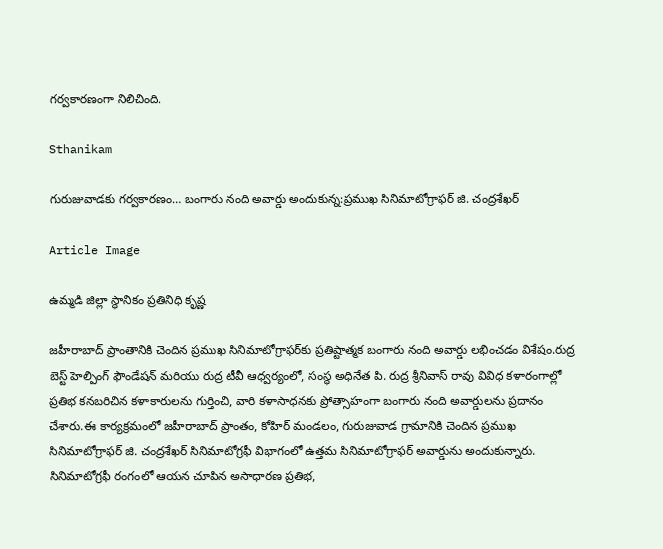గర్వకారణంగా నిలిచింది.

Sthanikam

గురుజువాడకు గర్వకారణం… బంగారు నంది అవార్డు అందుకున్న:ప్రముఖ సినిమాటోగ్రాఫర్ జి. చంద్రశేఖర్

Article Image

ఉమ్మడి జిల్లా స్థానికం ప్రతినిధి కృష్ణ

జహీరాబాద్ ప్రాంతానికి చెందిన ప్రముఖ సినిమాటోగ్రాఫర్‌కు ప్రతిష్టాత్మక బంగారు నంది అవార్డు లభించడం విశేషం.రుద్ర బెస్ట్ హెల్పింగ్ ఫౌండేషన్ మరియు రుద్ర టీవీ ఆధ్వర్యంలో, సంస్థ అధినేత పి. రుద్ర శ్రీనివాస్ రావు వివిధ కళారంగాల్లో ప్రతిభ కనబరిచిన కళాకారులను గుర్తించి, వారి కళాసాధనకు ప్రోత్సాహంగా బంగారు నంది అవార్డులను ప్రదానం చేశారు.ఈ కార్యక్రమంలో జహీరాబాద్ ప్రాంతం, కోహిర్ మండలం, గురుజువాడ గ్రామానికి చెందిన ప్రముఖ సినిమాటోగ్రాఫర్ జి. చంద్రశేఖర్ సినిమాటోగ్రఫీ విభాగంలో ఉత్తమ సినిమాటోగ్రాఫర్ అవార్డును అందుకున్నారు. సినిమాటోగ్రఫీ రంగంలో ఆయన చూపిన అసాధారణ ప్రతిభ,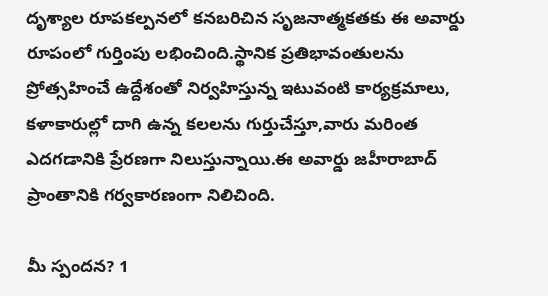దృశ్యాల రూపకల్పనలో కనబరిచిన సృజనాత్మకతకు ఈ అవార్డు రూపంలో గుర్తింపు లభించింది.స్థానిక ప్రతిభావంతులను ప్రోత్సహించే ఉద్దేశంతో నిర్వహిస్తున్న ఇటువంటి కార్యక్రమాలు, కళాకారుల్లో దాగి ఉన్న కలలను గుర్తుచేస్తూ,వారు మరింత ఎదగడానికి ప్రేరణగా నిలుస్తున్నాయి.ఈ అవార్డు జహీరాబాద్ ప్రాంతానికి గర్వకారణంగా నిలిచింది.

మీ స్పందన? 1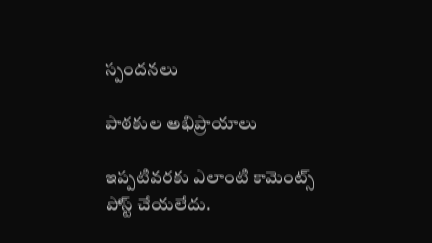స్పందనలు

పాఠకుల అభిప్రాయాలు

ఇప్పటివరకు ఎలాంటి కామెంట్స్ పోస్ట్ చేయలేదు.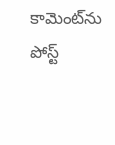కామెంట్‌ను పోస్ట్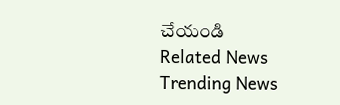చేయండి
Related News
Trending News